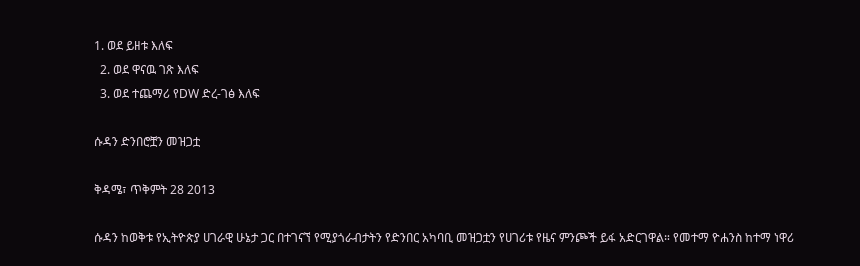1. ወደ ይዘቱ እለፍ
  2. ወደ ዋናዉ ገጽ እለፍ
  3. ወደ ተጨማሪ የDW ድረ-ገፅ እለፍ

ሱዳን ድንበሮቿን መዝጋቷ

ቅዳሜ፣ ጥቅምት 28 2013

ሱዳን ከወቅቱ የኢትዮጵያ ሀገራዊ ሁኔታ ጋር በተገናኘ የሚያጎራብታትን የድንበር አካባቢ መዝጋቷን የሀገሪቱ የዜና ምንጮች ይፋ አድርገዋል። የመተማ ዮሐንስ ከተማ ነዋሪ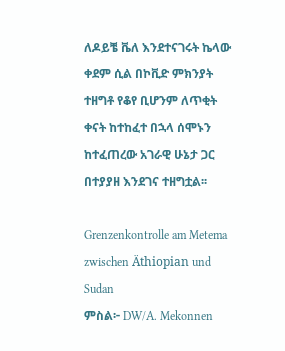ለዶይቼ ቬለ እንደተናገሩት ኬላው ቀደም ሲል በኮቪድ ምክንያት ተዘግቶ የቆየ ቢሆንም ለጥቂት ቀናት ከተከፈተ በኋላ ሰሞኑን ከተፈጠረው አገራዊ ሁኔታ ጋር በተያያዘ እንደገና ተዘግቷል፡፡

Grenzenkontrolle am Metema zwischen Äthiopian und Sudan
ምስል፦ DW/A. Mekonnen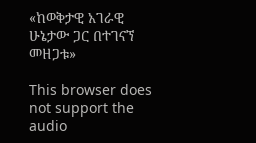«ከወቅታዊ አገራዊ ሁኔታው ጋር በተገናኘ መዘጋቱ»

This browser does not support the audio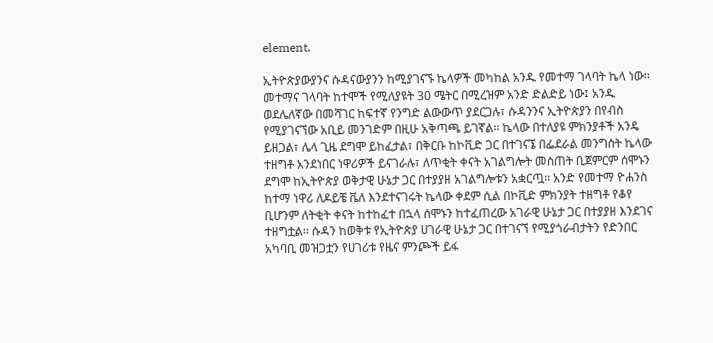element.

ኢትዮጵያውያንና ሱዳናውያንን ከሚያገናኙ ኬላዎች መካከል አንዱ የመተማ ገላባት ኬላ ነው፡፡ መተማና ገላባት ከተሞች የሚለያዩት 30 ሜትር በሚረዝም አንድ ድልድይ ነው፤ አንዱ ወደሌለኛው በመሻገር ከፍተኛ የንግድ ልውውጥ ያደርጋሉ፣ ሱዳንንና ኢትዮጵያን በየብስ የሚያገናኘው አቢይ መንገድም በዚሁ አቅጣጫ ይገኛል፡፡ ኬላው በተለያዩ ምክንያቶች አንዴ ይዘጋል፣ ሌላ ጊዜ ደግሞ ይከፈታል፣ በቅርቡ ከኮቪድ ጋር በተገናኜ በፌደራል መንግስት ኬላው ተዘግቶ አንደነበር ነዋሪዎች ይናገራሉ፣ ለጥቂት ቀናት አገልግሎት መስጠት ቢጀምርም ሰሞኑን ደግሞ ከኢትዮጵያ ወቅታዊ ሁኔታ ጋር በተያያዘ አገልግሎቱን አቋርጧ፡፡ አንድ የመተማ ዮሐንስ ከተማ ነዋሪ ለዶይቼ ቬለ እንደተናገሩት ኬላው ቀደም ሲል በኮቪድ ምክንያት ተዘግቶ የቆየ ቢሆንም ለትቂት ቀናት ከተከፈተ በኋላ ሰሞኑን ከተፈጠረው አገራዊ ሁኔታ ጋር በተያያዘ እንደገና ተዘግቷል፡፡ ሱዳን ከወቅቱ የኢትዮጵያ ሀገራዊ ሁኔታ ጋር በተገናኘ የሚያጎራብታትን የድንበር አካባቢ መዝጋቷን የሀገሪቱ የዜና ምንጮች ይፋ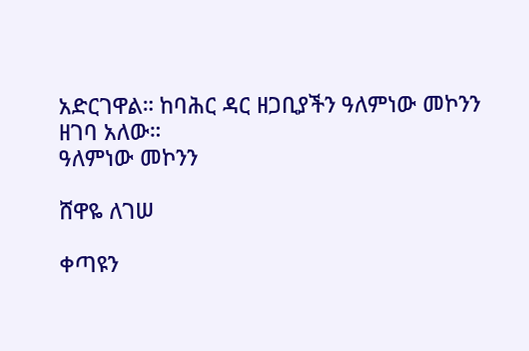አድርገዋል። ከባሕር ዳር ዘጋቢያችን ዓለምነው መኮንን ዘገባ አለው።
ዓለምነው መኮንን

ሸዋዬ ለገሠ

ቀጣዩን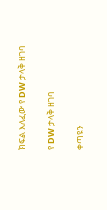ክፍል እለፈው የ DW ታላቅ ዘገባ

የ DW ታላቅ ዘገባ

ቀጣዩን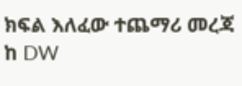ክፍል እለፈው ተጨማሪ መረጃ ከ DW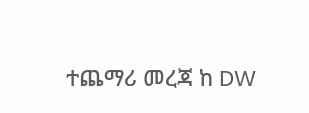ተጨማሪ መረጃ ከ DW